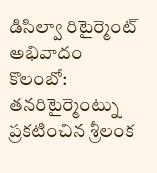డిసిల్వా రిటైర్మెంట్ అభివాదం
కొలంబో: తనరిటైర్మెంట్ను ప్రకటించిన శ్రీలంక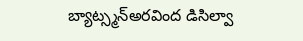బ్యాట్స్మన్అరవింద డిసిల్వా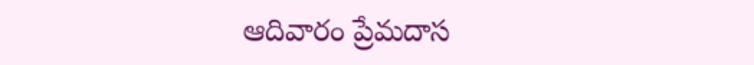ఆదివారం ప్రేమదాస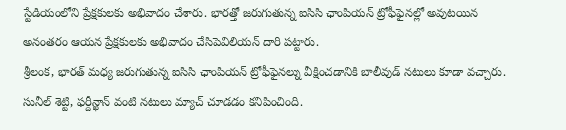స్టేడియంలోని ప్రేక్షకులకు అభివాదం చేశారు. భారత్తో జరుగుతున్న ఐసిసి ఛాంపియన్ ట్రోఫీఫైనల్లో అవుటయిన అనంతరం ఆయన ప్రేక్షకులకు అభివాదం చేసిపెవిలియన్ దారి పట్టారు.
శ్రీలంక, భారత్ మధ్య జరుగుతున్న ఐసిసి ఛాంపియన్ ట్రోఫీఫైనల్ను వీక్షించడానికి బాలీవుడ్ నటులు కూడా వచ్చారు. సునీల్ శెట్టి, ఫర్దీన్ఖాన్ వంటి నటులు మ్యాచ్ చూడడం కనిపించింది.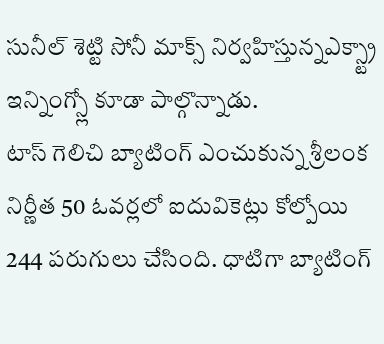సునీల్ శెట్టి సోనీ మాక్స్ నిర్వహిస్తున్నఎక్స్ట్రా ఇన్నింగ్స్లో కూడా పాల్గొన్నాడు.
టాస్ గెలిచి బ్యాటింగ్ ఎంచుకున్న శ్రీలంక నిర్ణీత 50 ఓవర్లలో ఐదువికెట్లు కోల్పోయి 244 పరుగులు చేసింది. ధాటిగా బ్యాటింగ్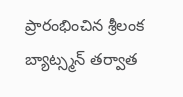ప్రారంభించిన శ్రీలంక బ్యాట్స్మన్ తర్వాత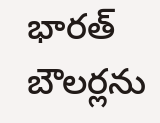భారత్ బౌలర్లను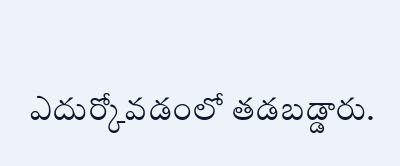ఎదుర్కోవడంలో తడబడ్డారు.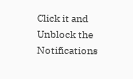Click it and Unblock the Notifications